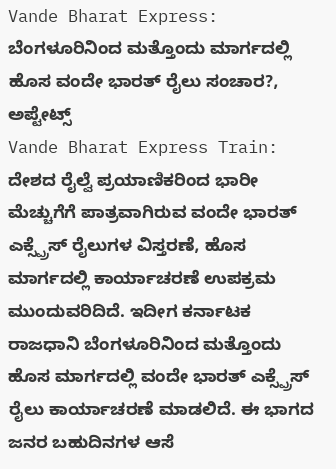Vande Bharat Express: ಬೆಂಗಳೂರಿನಿಂದ ಮತ್ತೊಂದು ಮಾರ್ಗದಲ್ಲಿ ಹೊಸ ವಂದೇ ಭಾರತ್ ರೈಲು ಸಂಚಾರ?, ಅಪ್ಟೇಟ್ಸ್
Vande Bharat Express Train: ದೇಶದ ರೈಲ್ವೆ ಪ್ರಯಾಣಿಕರಿಂದ ಭಾರೀ ಮೆಚ್ಚುಗೆಗೆ ಪಾತ್ರವಾಗಿರುವ ವಂದೇ ಭಾರತ್ ಎಕ್ಸ್ಪ್ರೆಸ್ ರೈಲುಗಳ ವಿಸ್ತರಣೆ, ಹೊಸ ಮಾರ್ಗದಲ್ಲಿ ಕಾರ್ಯಾಚರಣೆ ಉಪಕ್ರಮ ಮುಂದುವರಿದಿದೆ. ಇದೀಗ ಕರ್ನಾಟಕ ರಾಜಧಾನಿ ಬೆಂಗಳೂರಿನಿಂದ ಮತ್ತೊಂದು ಹೊಸ ಮಾರ್ಗದಲ್ಲಿ ವಂದೇ ಭಾರತ್ ಎಕ್ಸ್ಪ್ರೆಸ್ ರೈಲು ಕಾರ್ಯಾಚರಣೆ ಮಾಡಲಿದೆ. ಈ ಭಾಗದ ಜನರ ಬಹುದಿನಗಳ ಆಸೆ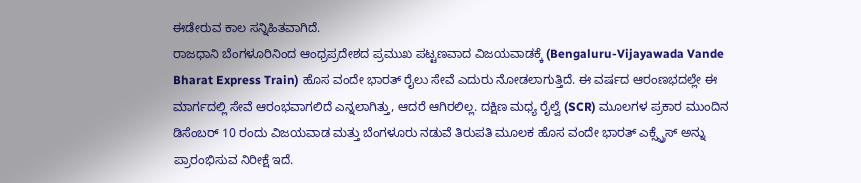ಈಡೇರುವ ಕಾಲ ಸನ್ನಿಹಿತವಾಗಿದೆ.
ರಾಜಧಾನಿ ಬೆಂಗಳೂರಿನಿಂದ ಆಂಧ್ರಪ್ರದೇಶದ ಪ್ರಮುಖ ಪಟ್ಟಣವಾದ ವಿಜಯವಾಡಕ್ಕೆ (Bengaluru-Vijayawada Vande Bharat Express Train) ಹೊಸ ವಂದೇ ಭಾರತ್ ರೈಲು ಸೇವೆ ಎದುರು ನೋಡಲಾಗುತ್ತಿದೆ. ಈ ವರ್ಷದ ಆರಂಣಭದಲ್ಲೇ ಈ ಮಾರ್ಗದಲ್ಲಿ ಸೇವೆ ಆರಂಭವಾಗಲಿದೆ ಎನ್ನಲಾಗಿತ್ತು, ಆದರೆ ಆಗಿರಲಿಲ್ಲ. ದಕ್ಷಿಣ ಮಧ್ಯ ರೈಲ್ವೆ (SCR) ಮೂಲಗಳ ಪ್ರಕಾರ ಮುಂದಿನ ಡಿಸೆಂಬರ್ 10 ರಂದು ವಿಜಯವಾಡ ಮತ್ತು ಬೆಂಗಳೂರು ನಡುವೆ ತಿರುಪತಿ ಮೂಲಕ ಹೊಸ ವಂದೇ ಭಾರತ್ ಎಕ್ಸ್ಪ್ರೆಸ್ ಅನ್ನು ಪ್ರಾರಂಭಿಸುವ ನಿರೀಕ್ಷೆ ಇದೆ.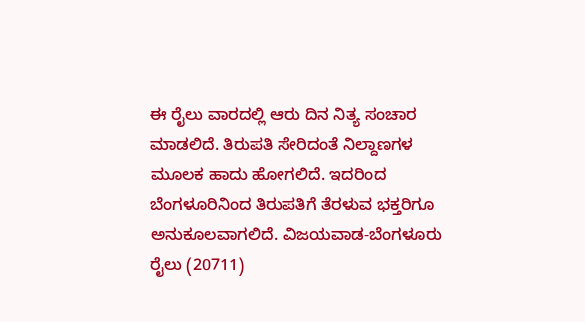ಈ ರೈಲು ವಾರದಲ್ಲಿ ಆರು ದಿನ ನಿತ್ಯ ಸಂಚಾರ ಮಾಡಲಿದೆ. ತಿರುಪತಿ ಸೇರಿದಂತೆ ನಿಲ್ದಾಣಗಳ ಮೂಲಕ ಹಾದು ಹೋಗಲಿದೆ. ಇದರಿಂದ ಬೆಂಗಳೂರಿನಿಂದ ತಿರುಪತಿಗೆ ತೆರಳುವ ಭಕ್ತರಿಗೂ ಅನುಕೂಲವಾಗಲಿದೆ. ವಿಜಯವಾಡ-ಬೆಂಗಳೂರು ರೈಲು (20711)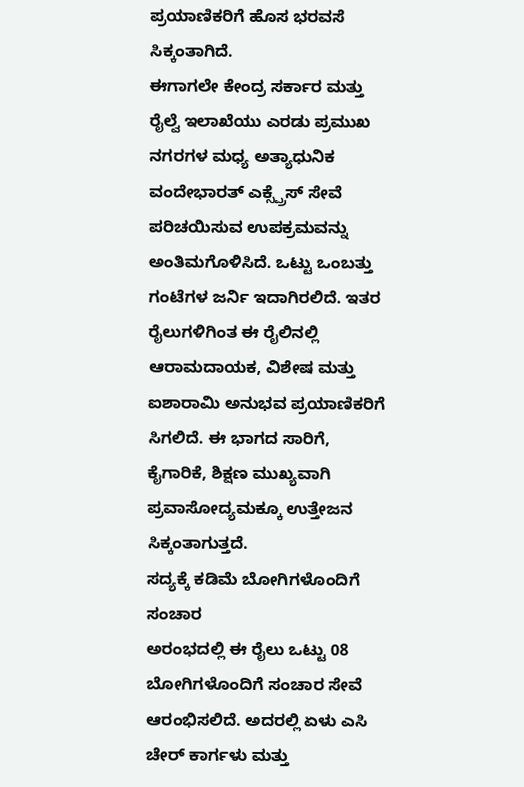ಪ್ರಯಾಣಿಕರಿಗೆ ಹೊಸ ಭರವಸೆ ಸಿಕ್ಕಂತಾಗಿದೆ.
ಈಗಾಗಲೇ ಕೇಂದ್ರ ಸರ್ಕಾರ ಮತ್ತು ರೈಲ್ವೆ ಇಲಾಖೆಯು ಎರಡು ಪ್ರಮುಖ ನಗರಗಳ ಮಧ್ಯ ಅತ್ಯಾಧುನಿಕ ವಂದೇಭಾರತ್ ಎಕ್ಸ್ಪ್ರೆಸ್ ಸೇವೆ ಪರಿಚಯಿಸುವ ಉಪಕ್ರಮವನ್ನು ಅಂತಿಮಗೊಳಿಸಿದೆ. ಒಟ್ಟು ಒಂಬತ್ತು ಗಂಟೆಗಳ ಜರ್ನಿ ಇದಾಗಿರಲಿದೆ. ಇತರ ರೈಲುಗಳಿಗಿಂತ ಈ ರೈಲಿನಲ್ಲಿ ಆರಾಮದಾಯಕ, ವಿಶೇಷ ಮತ್ತು ಐಶಾರಾಮಿ ಅನುಭವ ಪ್ರಯಾಣಿಕರಿಗೆ ಸಿಗಲಿದೆ. ಈ ಭಾಗದ ಸಾರಿಗೆ, ಕೈಗಾರಿಕೆ, ಶಿಕ್ಷಣ ಮುಖ್ಯವಾಗಿ ಪ್ರವಾಸೋದ್ಯಮಕ್ಕೂ ಉತ್ತೇಜನ ಸಿಕ್ಕಂತಾಗುತ್ತದೆ.
ಸದ್ಯಕ್ಕೆ ಕಡಿಮೆ ಬೋಗಿಗಳೊಂದಿಗೆ ಸಂಚಾರ
ಅರಂಭದಲ್ಲಿ ಈ ರೈಲು ಒಟ್ಟು 08 ಬೋಗಿಗಳೊಂದಿಗೆ ಸಂಚಾರ ಸೇವೆ ಆರಂಭಿಸಲಿದೆ. ಅದರಲ್ಲಿ ಏಳು ಎಸಿ ಚೇರ್ ಕಾರ್ಗಳು ಮತ್ತು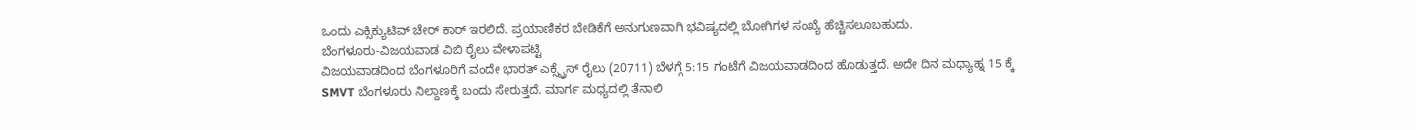ಒಂದು ಎಕ್ಸಿಕ್ಯುಟಿವ್ ಚೇರ್ ಕಾರ್ ಇರಲಿದೆ. ಪ್ರಯಾಣಿಕರ ಬೇಡಿಕೆಗೆ ಅನುಗುಣವಾಗಿ ಭವಿಷ್ಯದಲ್ಲಿ ಬೋಗಿಗಳ ಸಂಖ್ಯೆ ಹೆಚ್ಚಿಸಲೂಬಹುದು.
ಬೆಂಗಳೂರು-ವಿಜಯವಾಡ ವಿಬಿ ರೈಲು ವೇಳಾಪಟ್ಟಿ
ವಿಜಯವಾಡದಿಂದ ಬೆಂಗಳೂರಿಗೆ ವಂದೇ ಭಾರತ್ ಎಕ್ಸ್ಪ್ರೆಸ್ ರೈಲು (20711) ಬೆಳಗ್ಗೆ 5:15 ಗಂಟೆಗೆ ವಿಜಯವಾಡದಿಂದ ಹೊಡುತ್ತದೆ. ಅದೇ ದಿನ ಮಧ್ಯಾಹ್ನ 15 ಕ್ಕೆ SMVT ಬೆಂಗಳೂರು ನಿಲ್ದಾಣಕ್ಕೆ ಬಂದು ಸೇರುತ್ತದೆ. ಮಾರ್ಗ ಮಧ್ಯದಲ್ಲಿ ತೆನಾಲಿ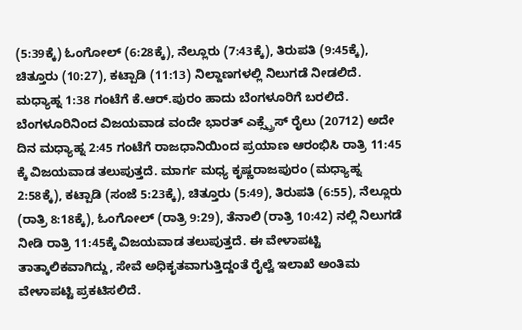(5:39ಕ್ಕೆ) ಓಂಗೋಲ್ (6:28ಕ್ಕೆ), ನೆಲ್ಲೂರು (7:43ಕ್ಕೆ), ತಿರುಪತಿ (9:45ಕ್ಕೆ), ಚಿತ್ತೂರು (10:27), ಕಟ್ಪಾಡಿ (11:13) ನಿಲ್ದಾಣಗಳಲ್ಲಿ ನಿಲುಗಡೆ ನೀಡಲಿದೆ. ಮಧ್ಯಾಹ್ನ 1:38 ಗಂಟೆಗೆ ಕೆ.ಆರ್.ಪುರಂ ಹಾದು ಬೆಂಗಳೂರಿಗೆ ಬರಲಿದೆ.
ಬೆಂಗಳೂರಿನಿಂದ ವಿಜಯವಾಡ ವಂದೇ ಭಾರತ್ ಎಕ್ಸ್ಪ್ರೆಸ್ ರೈಲು (20712) ಅದೇ ದಿನ ಮಧ್ಯಾಹ್ನ 2:45 ಗಂಟೆಗೆ ರಾಜಧಾನಿಯಿಂದ ಪ್ರಯಾಣ ಆರಂಭಿಸಿ ರಾತ್ರಿ 11:45 ಕ್ಕೆ ವಿಜಯವಾಡ ತಲುಪುತ್ತದೆ. ಮಾರ್ಗ ಮಧ್ಯ ಕೃಷ್ಣರಾಜಪುರಂ (ಮಧ್ಯಾಹ್ನ 2:58ಕ್ಕೆ), ಕಟ್ಪಾಡಿ (ಸಂಜೆ 5:23ಕ್ಕೆ), ಚಿತ್ತೂರು (5:49), ತಿರುಪತಿ (6:55), ನೆಲ್ಲೂರು (ರಾತ್ರಿ 8:18ಕ್ಕೆ), ಓಂಗೋಲ್ (ರಾತ್ರಿ 9:29), ತೆನಾಲಿ (ರಾತ್ರಿ 10:42) ನಲ್ಲಿ ನಿಲುಗಡೆ ನೀಡಿ ರಾತ್ರಿ 11:45ಕ್ಕೆ ವಿಜಯವಾಡ ತಲುಪುತ್ತದೆ. ಈ ವೇಳಾಪಟ್ಟಿ ತಾತ್ಕಾಲಿಕವಾಗಿದ್ದು, ಸೇವೆ ಅಧಿಕೃತವಾಗುತ್ತಿದ್ದಂತೆ ರೈಲ್ವೆ ಇಲಾಖೆ ಅಂತಿಮ ವೇಳಾಪಟ್ಟಿ ಪ್ರಕಟಿಸಲಿದೆ.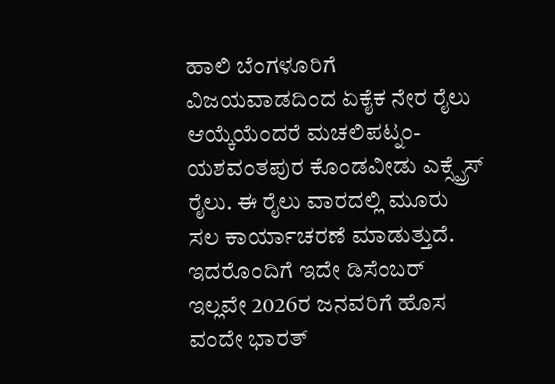ಹಾಲಿ ಬೆಂಗಳೂರಿಗೆ ವಿಜಯವಾಡದಿಂದ ಏಕೈಕ ನೇರ ರೈಲು ಆಯ್ಕೆಯೆಂದರೆ ಮಚಲಿಪಟ್ನಂ-ಯಶವಂತಪುರ ಕೊಂಡವೀಡು ಎಕ್ಸ್ಪ್ರೆಸ್ ರೈಲು. ಈ ರೈಲು ವಾರದಲ್ಲಿ ಮೂರು ಸಲ ಕಾರ್ಯಾಚರಣೆ ಮಾಡುತ್ತುದೆ. ಇದರೊಂದಿಗೆ ಇದೇ ಡಿಸೆಂಬರ್ ಇಲ್ಲವೇ 2026ರ ಜನವರಿಗೆ ಹೊಸ ವಂದೇ ಭಾರತ್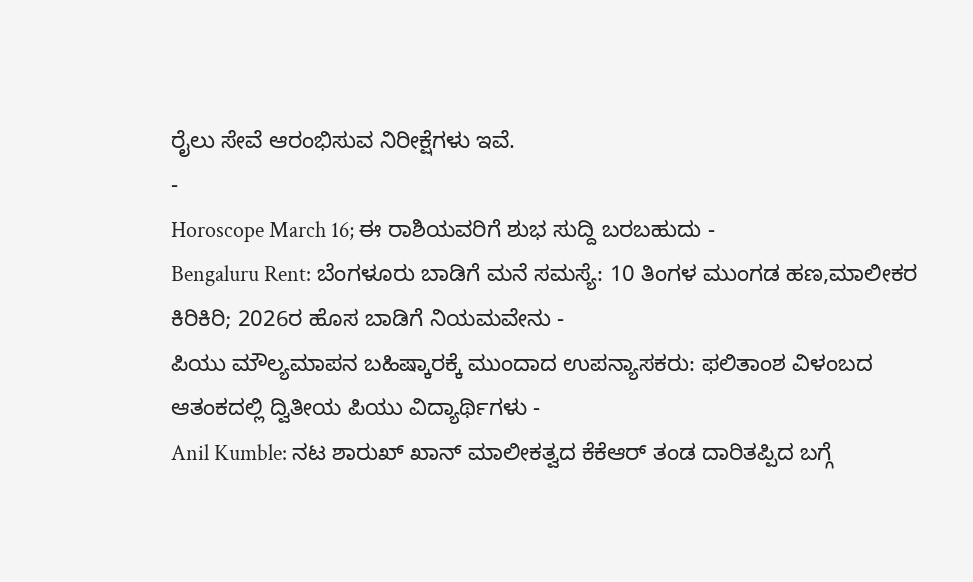ರೈಲು ಸೇವೆ ಆರಂಭಿಸುವ ನಿರೀಕ್ಷೆಗಳು ಇವೆ.
-
Horoscope March 16; ಈ ರಾಶಿಯವರಿಗೆ ಶುಭ ಸುದ್ದಿ ಬರಬಹುದು -
Bengaluru Rent: ಬೆಂಗಳೂರು ಬಾಡಿಗೆ ಮನೆ ಸಮಸ್ಯೆ: 10 ತಿಂಗಳ ಮುಂಗಡ ಹಣ,ಮಾಲೀಕರ ಕಿರಿಕಿರಿ; 2026ರ ಹೊಸ ಬಾಡಿಗೆ ನಿಯಮವೇನು -
ಪಿಯು ಮೌಲ್ಯಮಾಪನ ಬಹಿಷ್ಕಾರಕ್ಕೆ ಮುಂದಾದ ಉಪನ್ಯಾಸಕರು: ಫಲಿತಾಂಶ ವಿಳಂಬದ ಆತಂಕದಲ್ಲಿ ದ್ವಿತೀಯ ಪಿಯು ವಿದ್ಯಾರ್ಥಿಗಳು -
Anil Kumble: ನಟ ಶಾರುಖ್ ಖಾನ್ ಮಾಲೀಕತ್ವದ ಕೆಕೆಆರ್ ತಂಡ ದಾರಿತಪ್ಪಿದ ಬಗ್ಗೆ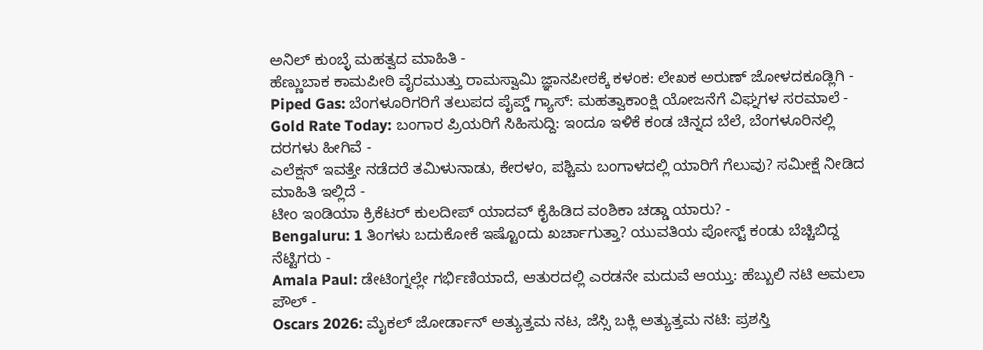ಅನಿಲ್ ಕುಂಬ್ಳೆ ಮಹತ್ವದ ಮಾಹಿತಿ -
ಹೆಣ್ಣುಬಾಕ ಕಾಮಪೀಠಿ ವೈರಮುತ್ತು ರಾಮಸ್ವಾಮಿ ಜ್ಞಾನಪೀಠಕ್ಕೆ ಕಳಂಕ: ಲೇಖಕ ಅರುಣ್ ಜೋಳದಕೂಡ್ಲಿಗಿ -
Piped Gas: ಬೆಂಗಳೂರಿಗರಿಗೆ ತಲುಪದ ಪೈಪ್ಡ್ ಗ್ಯಾಸ್: ಮಹತ್ವಾಕಾಂಕ್ಷಿ ಯೋಜನೆಗೆ ವಿಘ್ನಗಳ ಸರಮಾಲೆ -
Gold Rate Today: ಬಂಗಾರ ಪ್ರಿಯರಿಗೆ ಸಿಹಿಸುದ್ದಿ: ಇಂದೂ ಇಳಿಕೆ ಕಂಡ ಚಿನ್ನದ ಬೆಲೆ, ಬೆಂಗಳೂರಿನಲ್ಲಿ ದರಗಳು ಹೀಗಿವೆ -
ಎಲೆಕ್ಷನ್ ಇವತ್ತೇ ನಡೆದರೆ ತಮಿಳುನಾಡು, ಕೇರಳಂ, ಪಶ್ಚಿಮ ಬಂಗಾಳದಲ್ಲಿ ಯಾರಿಗೆ ಗೆಲುವು? ಸಮೀಕ್ಷೆ ನೀಡಿದ ಮಾಹಿತಿ ಇಲ್ಲಿದೆ -
ಟೀಂ ಇಂಡಿಯಾ ಕ್ರಿಕೆಟರ್ ಕುಲದೀಪ್ ಯಾದವ್ ಕೈಹಿಡಿದ ವಂಶಿಕಾ ಚಡ್ಡಾ ಯಾರು? -
Bengaluru: 1 ತಿಂಗಳು ಬದುಕೋಕೆ ಇಷ್ಟೊಂದು ಖರ್ಚಾಗುತ್ತಾ? ಯುವತಿಯ ಪೋಸ್ಟ್ ಕಂಡು ಬೆಚ್ಚಿಬಿದ್ದ ನೆಟ್ಟಿಗರು -
Amala Paul: ಡೇಟಿಂಗ್ನಲ್ಲೇ ಗರ್ಭಿಣಿಯಾದೆ, ಆತುರದಲ್ಲಿ ಎರಡನೇ ಮದುವೆ ಆಯ್ತು: ಹೆಬ್ಬುಲಿ ನಟಿ ಅಮಲಾ ಪೌಲ್ -
Oscars 2026: ಮೈಕಲ್ ಜೋರ್ಡಾನ್ ಅತ್ಯುತ್ತಮ ನಟ, ಜೆಸ್ಸಿ ಬಕ್ಲಿ ಅತ್ಯುತ್ತಮ ನಟಿ: ಪ್ರಶಸ್ತಿ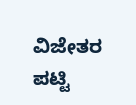ವಿಜೇತರ ಪಟ್ಟಿ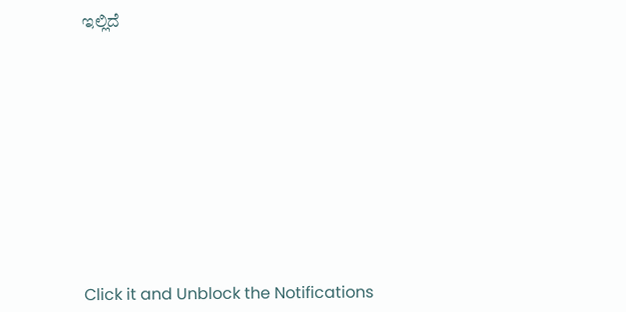ಇಲ್ಲಿದೆ












Click it and Unblock the Notifications